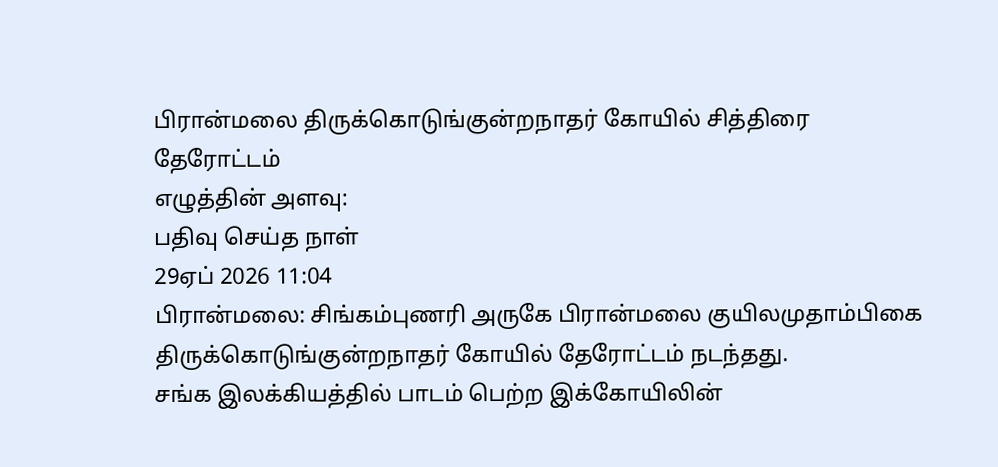பிரான்மலை திருக்கொடுங்குன்றநாதர் கோயில் சித்திரை தேரோட்டம்
எழுத்தின் அளவு:
பதிவு செய்த நாள்
29ஏப் 2026 11:04
பிரான்மலை: சிங்கம்புணரி அருகே பிரான்மலை குயிலமுதாம்பிகை திருக்கொடுங்குன்றநாதர் கோயில் தேரோட்டம் நடந்தது.
சங்க இலக்கியத்தில் பாடம் பெற்ற இக்கோயிலின்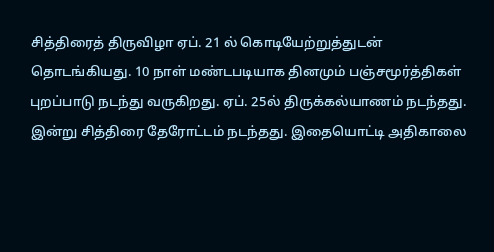சித்திரைத் திருவிழா ஏப். 21 ல் கொடியேற்றுத்துடன் தொடங்கியது. 10 நாள் மண்டபடியாக தினமும் பஞ்சமூர்த்திகள் புறப்பாடு நடந்து வருகிறது. ஏப். 25ல் திருக்கல்யாணம் நடந்தது. இன்று சித்திரை தேரோட்டம் நடந்தது. இதையொட்டி அதிகாலை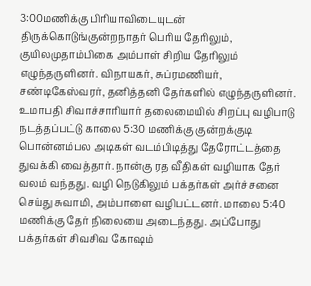3:00மணிக்கு பிரியாவிடையுடன் திருக்கொடுங்குன்றநாதர் பெரிய தேரிலும், குயிலமுதாம்பிகை அம்பாள் சிறிய தேரிலும் எழுந்தருளினர். விநாயகர், சுப்ரமணியர், சண்டிகேஸ்வரர், தனித்தனி தேர்களில் எழுந்தருளினர். உமாபதி சிவாச்சாரியார் தலைமையில் சிறப்பு வழிபாடு நடத்தப்பட்டு காலை 5:30 மணிக்கு குன்றக்குடி பொன்னம்பல அடிகள் வடம்பிடித்து தேரோட்டத்தை துவக்கி வைத்தார். நான்கு ரத வீதிகள் வழியாக தேர் வலம் வந்தது. வழி நெடுகிலும் பக்தர்கள் அர்ச்சனை செய்து சுவாமி, அம்பாளை வழிபட்டனர். மாலை 5:40 மணிக்கு தேர் நிலையை அடைந்தது. அப்போது பக்தர்கள் சிவசிவ கோஷம்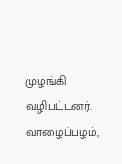முழங்கி வழிபட்டனர். வாழைப்பழம்,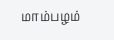மாம்பழம்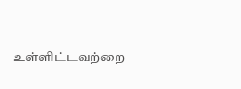உள்ளிட்டவற்றை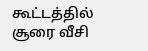கூட்டத்தில் சூரை வீசி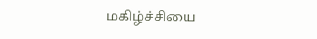மகிழ்ச்சியை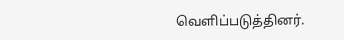வெளிப்படுத்தினர்.